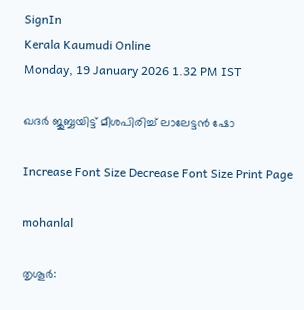SignIn
Kerala Kaumudi Online
Monday, 19 January 2026 1.32 PM IST

ഖദർ ജുബ്ബയിട്ട് മീശപിരിച്ച് ലാലേട്ടൻ ഷോ

Increase Font Size Decrease Font Size Print Page

mohanlal

തൃശൂർ: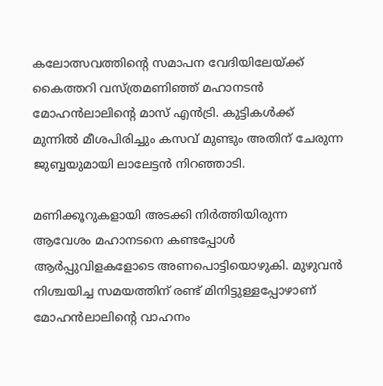കലോത്സവത്തിന്റെ സമാപന വേദിയിലേയ്ക്ക് കൈത്തറി വസ്ത്രമണിഞ്ഞ് മഹാനടൻ മോഹൻലാലിന്റെ മാസ് എൻട്രി. കുട്ടികൾക്ക് മുന്നിൽ മീശപിരിച്ചും കസവ് മുണ്ടും അതിന് ചേരുന്ന ജുബ്ബയുമായി ലാലേട്ടൻ നിറഞ്ഞാടി.

മണിക്കൂറുകളായി അടക്കി നിർത്തിയിരുന്ന ആവേശം മഹാനടനെ കണ്ടപ്പോൾ ആർപ്പുവിളകളോടെ അണപൊട്ടിയൊഴുകി. മുഴുവൻ നിശ്ചയിച്ച സമയത്തിന് രണ്ട് മിനിട്ടുള്ളപ്പോഴാണ് മോഹൻലാലിന്റെ വാഹനം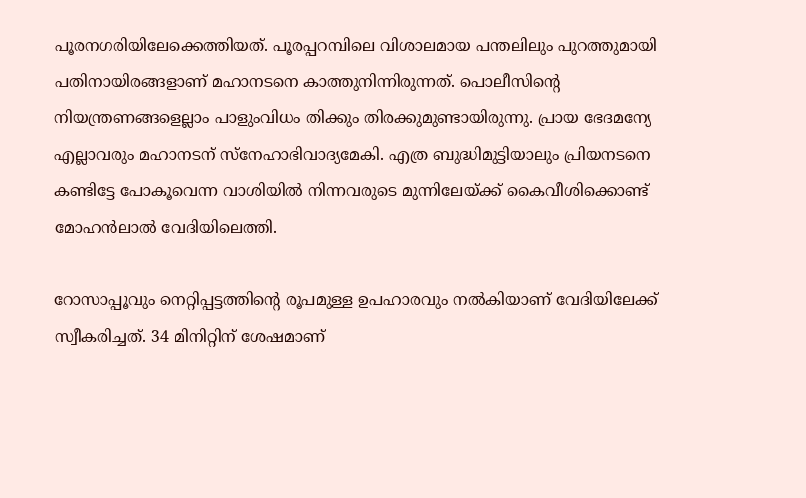പൂരനഗരിയിലേക്കെത്തിയത്. പൂരപ്പറമ്പിലെ വിശാലമായ പന്തലിലും പുറത്തുമായി പതിനായിരങ്ങളാണ് മഹാനടനെ കാത്തുനിന്നിരുന്നത്. പൊലീസിന്റെ നിയന്ത്രണങ്ങളെല്ലാം പാളുംവിധം തിക്കും തിരക്കുമുണ്ടായിരുന്നു. പ്രായ ഭേദമന്യേ എല്ലാവരും മഹാനടന് സ്നേഹാഭിവാദ്യമേകി. എത്ര ബുദ്ധിമുട്ടിയാലും പ്രിയനടനെ കണ്ടിട്ടേ പോകൂവെന്ന വാശിയിൽ നിന്നവരുടെ മുന്നിലേയ്ക്ക് കൈവീശിക്കൊണ്ട് മോഹൻലാൽ വേദിയിലെത്തി.

റോസാപ്പൂവും നെറ്റിപ്പട്ടത്തിന്റെ രൂപമുള്ള ഉപഹാരവും നൽകിയാണ് വേദിയിലേക്ക് സ്വീകരിച്ചത്. 34 മിനിറ്റിന് ശേഷമാണ്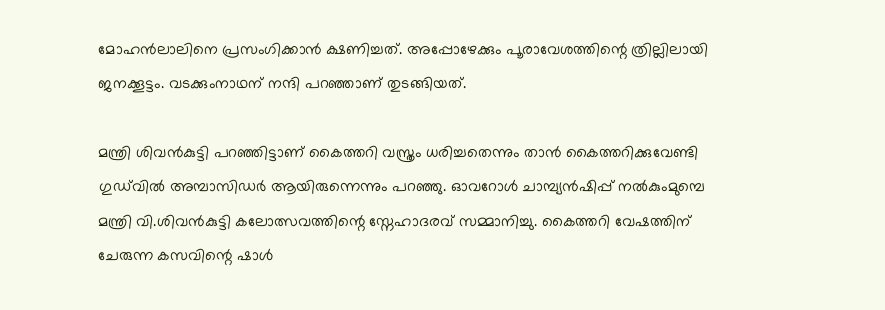മോഹൻലാലിനെ പ്രസംഗിക്കാൻ ക്ഷണിച്ചത്. അപ്പോഴേക്കും പൂരാവേശത്തിന്റെ ത്രില്ലിലായി ജനക്കൂട്ടം. വടക്കുംനാഥന് നന്ദി പറഞ്ഞാണ് തുടങ്ങിയത്.

മന്ത്രി ശിവൻകുട്ടി പറഞ്ഞിട്ടാണ് കൈത്തറി വസ്ത്രം ധരിച്ചതെന്നും താൻ കൈത്തറിക്കുവേണ്ടി ഗുഡ്‌വിൽ അമ്പാസിഡർ ആയിരുന്നെന്നും പറഞ്ഞു. ഓവറോൾ ചാമ്പ്യൻഷിപ്പ് നൽകുംമുമ്പെ മന്ത്രി വി.ശിവൻകുട്ടി കലോത്സവത്തിന്റെ സ്നേഹാദരവ് സമ്മാനിച്ചു. കൈത്തറി വേഷത്തിന് ചേരുന്ന കസവിന്റെ ഷാൾ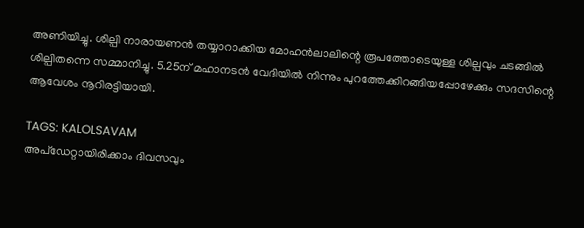അണിയിച്ചു. ശില്പി നാരായണൻ തയ്യാറാക്കിയ മോഹൻലാലിന്റെ രൂപത്തോടെയുള്ള ശില്പവും ചടങ്ങിൽ ശില്പിതന്നെ സമ്മാനിച്ചു. 5.25ന് മഹാനടൻ വേദിയിൽ നിന്നും പുറത്തേക്കിറങ്ങിയപ്പോഴേക്കും സദസിന്റെ ആവേശം നൂറിരട്ടിയായി.

TAGS: KALOLSAVAM
അപ്ഡേറ്റായിരിക്കാം ദിവസവും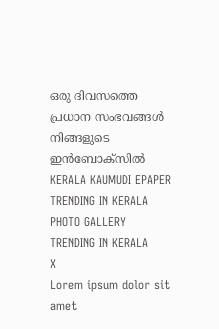ഒരു ദിവസത്തെ പ്രധാന സംഭവങ്ങൾ നിങ്ങളുടെ ഇൻബോക്സിൽ
KERALA KAUMUDI EPAPER
TRENDING IN KERALA
PHOTO GALLERY
TRENDING IN KERALA
X
Lorem ipsum dolor sit amet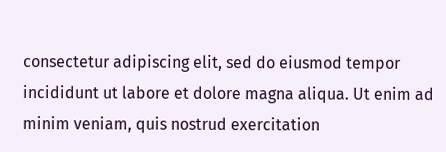consectetur adipiscing elit, sed do eiusmod tempor incididunt ut labore et dolore magna aliqua. Ut enim ad minim veniam, quis nostrud exercitation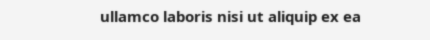ullamco laboris nisi ut aliquip ex ea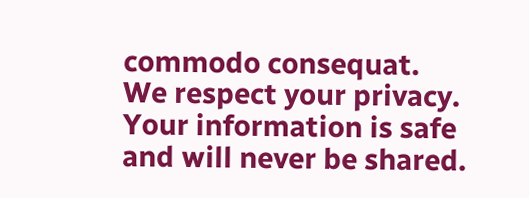commodo consequat.
We respect your privacy. Your information is safe and will never be shared.